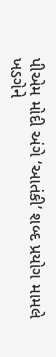પીએમ મોદી અંગે ‘આતંકી’ શબ્દ પ્રયોગ મામલે ખડગેને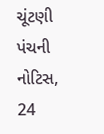ચૂંટણી પંચની નોટિસ, 24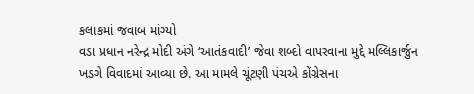કલાકમાં જવાબ માંગ્યો
વડા પ્રધાન નરેન્દ્ર મોદી અંગે ‘આતંકવાદી’ જેવા શબ્દો વાપરવાના મુદ્દે મલ્લિકાર્જુન ખડગે વિવાદમાં આવ્યા છે. આ મામલે ચૂંટણી પંચએ કોંગ્રેસના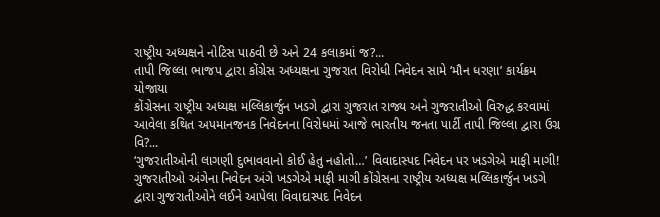રાષ્ટ્રીય અધ્યક્ષને નોટિસ પાઠવી છે અને 24 કલાકમાં જ?...
તાપી જિલ્લા ભાજપ દ્વારા કોંગ્રેસ અધ્યક્ષના ગુજરાત વિરોધી નિવેદન સામે ‘મૌન ધરણા’ કાર્યક્રમ યોજાયા
કોંગ્રેસના રાષ્ટ્રીય અધ્યક્ષ મલ્લિકાર્જુન ખડગે દ્વારા ગુજરાત રાજ્ય અને ગુજરાતીઓ વિરુદ્ધ કરવામાં આવેલા કથિત અપમાનજનક નિવેદનના વિરોધમાં આજે ભારતીય જનતા પાર્ટી તાપી જિલ્લા દ્વારા ઉગ્ર વિ?...
‘ગુજરાતીઓની લાગણી દુભાવવાનો કોઈ હેતુ નહોતો…’ વિવાદાસ્પદ નિવેદન પર ખડગેએ માફી માગી!
ગુજરાતીઓ અંગેના નિવેદન અંગે ખડગેએ માફી માગી કોંગ્રેસના રાષ્ટ્રીય અધ્યક્ષ મલ્લિકાર્જુન ખડગે દ્વારા ગુજરાતીઓને લઈને આપેલા વિવાદાસ્પદ નિવેદન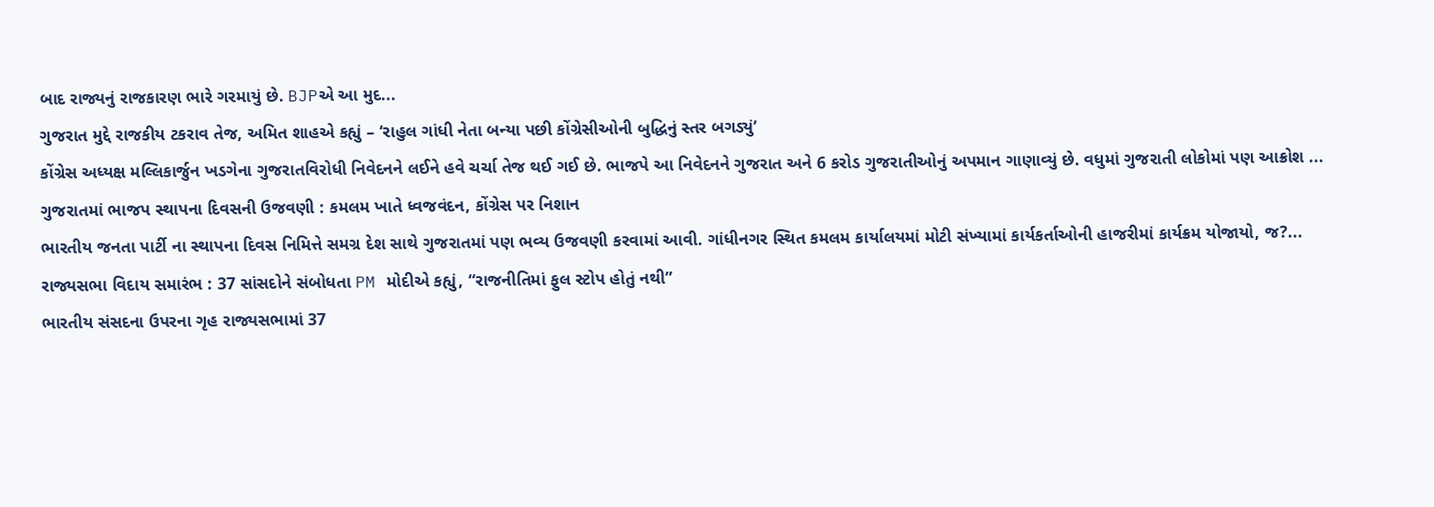બાદ રાજ્યનું રાજકારણ ભારે ગરમાયું છે. BJPએ આ મુદ...
ગુજરાત મુદ્દે રાજકીય ટકરાવ તેજ, અમિત શાહએ કહ્યું – ‘રાહુલ ગાંધી નેતા બન્યા પછી કોંગ્રેસીઓની બુદ્ધિનું સ્તર બગડ્યું’
કોંગ્રેસ અધ્યક્ષ મલ્લિકાર્જુન ખડગેના ગુજરાતવિરોધી નિવેદનને લઈને હવે ચર્ચા તેજ થઈ ગઈ છે. ભાજપે આ નિવેદનને ગુજરાત અને 6 કરોડ ગુજરાતીઓનું અપમાન ગાણાવ્યું છે. વધુમાં ગુજરાતી લોકોમાં પણ આક્રોશ ...
ગુજરાતમાં ભાજપ સ્થાપના દિવસની ઉજવણી : કમલમ ખાતે ધ્વજવંદન, કોંગ્રેસ પર નિશાન
ભારતીય જનતા પાર્ટી ના સ્થાપના દિવસ નિમિત્તે સમગ્ર દેશ સાથે ગુજરાતમાં પણ ભવ્ય ઉજવણી કરવામાં આવી. ગાંધીનગર સ્થિત કમલમ કાર્યાલયમાં મોટી સંખ્યામાં કાર્યકર્તાઓની હાજરીમાં કાર્યક્રમ યોજાયો, જ?...
રાજ્યસભા વિદાય સમારંભ : 37 સાંસદોને સંબોધતા PM મોદીએ કહ્યું, “રાજનીતિમાં ફુલ સ્ટોપ હોતું નથી”
ભારતીય સંસદના ઉપરના ગૃહ રાજ્યસભામાં 37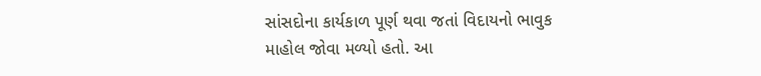સાંસદોના કાર્યકાળ પૂર્ણ થવા જતાં વિદાયનો ભાવુક માહોલ જોવા મળ્યો હતો. આ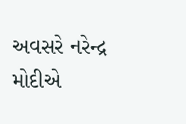અવસરે નરેન્દ્ર મોદીએ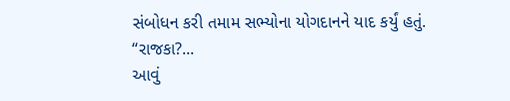સંબોધન કરી તમામ સભ્યોના યોગદાનને યાદ કર્યું હતું. “રાજકા?...
આવું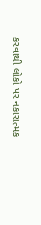કરવાથી લોકો પર નકારાત્મક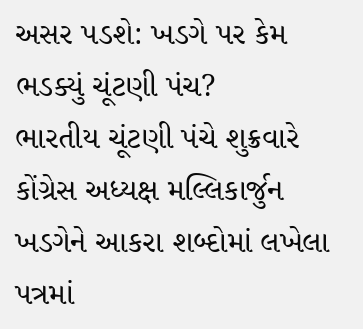અસર પડશે: ખડગે પર કેમ ભડક્યું ચૂંટણી પંચ?
ભારતીય ચૂંટણી પંચે શુક્રવારે કોંગ્રેસ અધ્યક્ષ મલ્લિકાર્જુન ખડગેને આકરા શબ્દોમાં લખેલા પત્રમાં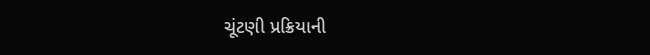ચૂંટણી પ્રક્રિયાની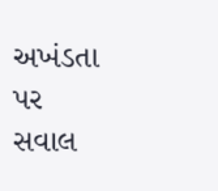અખંડતા પર સવાલ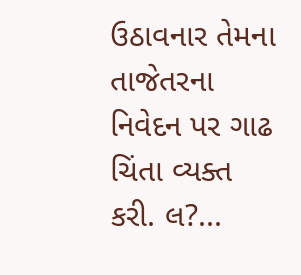ઉઠાવનાર તેમના તાજેતરના નિવેદન પર ગાઢ ચિંતા વ્યક્ત કરી. લ?...